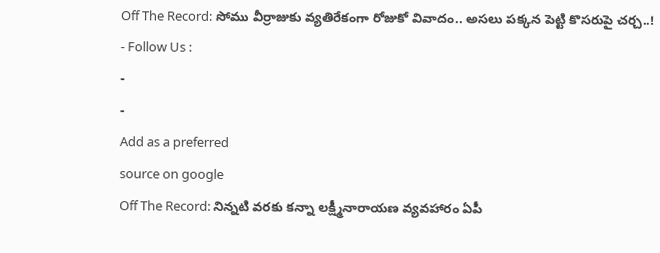Off The Record: సోము వీర్రాజుకు వ్యతిరేకంగా రోజుకో వివాదం.. అసలు పక్కన పెట్టి కొసరుపై చర్చ..!
- Follow Us :
-
-
Add as a preferred
source on google
Off The Record: నిన్నటి వరకు కన్నా లక్ష్మీనారాయణ వ్యవహారం ఏపీ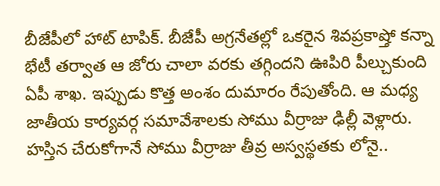బీజేపీలో హాట్ టాపిక్. బీజేపీ అగ్రనేతల్లో ఒకరైన శివప్రకాష్తో కన్నా భేటీ తర్వాత ఆ జోరు చాలా వరకు తగ్గిందని ఊపిరి పీల్చుకుంది ఏపీ శాఖ. ఇప్పుడు కొత్త అంశం దుమారం రేపుతోంది. ఆ మధ్య జాతీయ కార్యవర్గ సమావేశాలకు సోము వీర్రాజు ఢిల్లీ వెళ్లారు. హస్తిన చేరుకోగానే సోము వీర్రాజు తీవ్ర అస్వస్థతకు లోనై..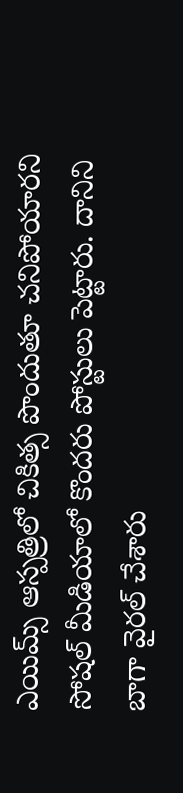ఎయిమ్స్ ఆస్పత్రిలో చికిత్స పొందుతూ చనిపోయారని సోషల్ మీడియాలో కొందరు పోస్టులు పెట్టారు. దానిని బాగా వైరల్ చేశారు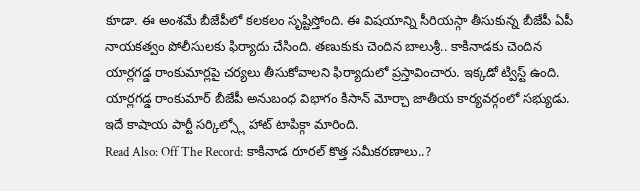కూడా. ఈ అంశమే బీజేపీలో కలకలం సృష్టిస్తోంది. ఈ విషయాన్ని సీరియస్గా తీసుకున్న బీజేపీ ఏపీ నాయకత్వం పోలీసులకు ఫిర్యాదు చేసింది. తణుకుకు చెందిన బాలుశ్రీ.. కాకినాడకు చెందిన యార్లగడ్డ రాంకుమార్లపై చర్యలు తీసుకోవాలని ఫిర్యాదులో ప్రస్తావించారు. ఇక్కడో ట్విస్ట్ ఉంది. యార్లగడ్డ రాంకుమార్ బీజేపీ అనుబంధ విభాగం కిసాన్ మోర్చా జాతీయ కార్యవర్గంలో సభ్యుడు. ఇదే కాషాయ పార్టీ సర్కిల్స్లో హాట్ టాపిక్గా మారింది.
Read Also: Off The Record: కాకినాడ రూరల్ కొత్త సమీకరణాలు..?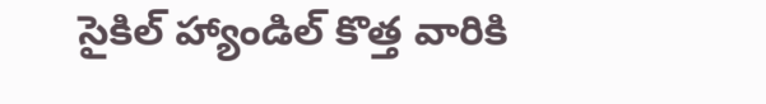సైకిల్ హ్యాండిల్ కొత్త వారికి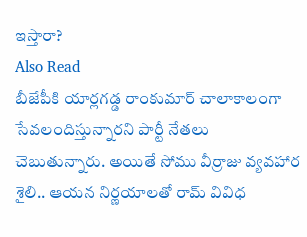ఇస్తారా?
Also Read
బీజేపీకి యార్లగడ్డ రాంకుమార్ చాలాకాలంగా సేవలందిస్తున్నారని పార్టీ నేతలు చెబుతున్నారు. అయితే సోము వీర్రాజు వ్యవహార శైలి.. ఆయన నిర్ణయాలతో రామ్ వివిధ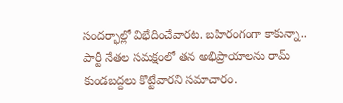సందర్భాల్లో విభేదించేవారట. బహిరంగంగా కాకున్నా.. పార్టీ నేతల సమక్షంలో తన అభిప్రాయాలను రామ్ కుండబద్దలు కొట్టేవారని సమాచారం.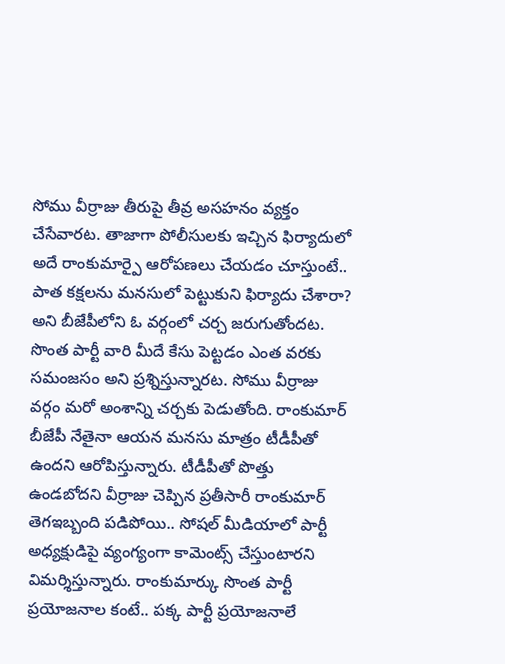సోము వీర్రాజు తీరుపై తీవ్ర అసహనం వ్యక్తం చేసేవారట. తాజాగా పోలీసులకు ఇచ్చిన ఫిర్యాదులో అదే రాంకుమార్పై ఆరోపణలు చేయడం చూస్తుంటే.. పాత కక్షలను మనసులో పెట్టుకుని ఫిర్యాదు చేశారా? అని బీజేపీలోని ఓ వర్గంలో చర్చ జరుగుతోందట. సొంత పార్టీ వారి మీదే కేసు పెట్టడం ఎంత వరకు సమంజసం అని ప్రశ్నిస్తున్నారట. సోము వీర్రాజు వర్గం మరో అంశాన్ని చర్చకు పెడుతోంది. రాంకుమార్ బీజేపీ నేతైనా ఆయన మనసు మాత్రం టీడీపీతో ఉందని ఆరోపిస్తున్నారు. టీడీపీతో పొత్తు ఉండబోదని వీర్రాజు చెప్పిన ప్రతీసారీ రాంకుమార్ తెగఇబ్బంది పడిపోయి.. సోషల్ మీడియాలో పార్టీ అధ్యక్షుడిపై వ్యంగ్యంగా కామెంట్స్ చేస్తుంటారని విమర్శిస్తున్నారు. రాంకుమార్కు సొంత పార్టీ ప్రయోజనాల కంటే.. పక్క పార్టీ ప్రయోజనాలే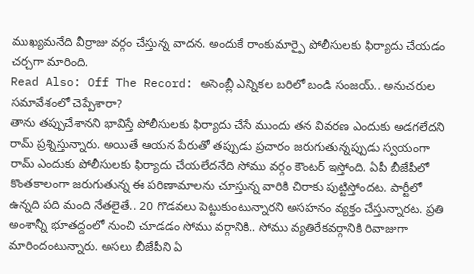ముఖ్యమనేది వీర్రాజు వర్గం చేస్తున్న వాదన. అందుకే రాంకుమార్పై పోలీసులకు ఫిర్యాదు చేయడం చర్చగా మారింది.
Read Also: Off The Record: అసెంబ్లీ ఎన్నికల బరిలో బండి సంజయ్.. అనుచరుల సమావేశంలో చెప్పేశారా?
తాను తప్పుచేశానని భావిస్తే పోలీసులకు ఫిర్యాదు చేసే ముందు తన వివరణ ఎందుకు అడగలేదని రామ్ ప్రశ్నిస్తున్నారు. అయితే ఆయన పేరుతో తప్పుడు ప్రచారం జరుగుతున్నప్పుడు స్వయంగా రామ్ ఎందుకు పోలీసులకు ఫిర్యాదు చేయలేదనేది సోము వర్గం కౌంటర్ ఇస్తోంది. ఏపీ బీజేపీలో కొంతకాలంగా జరుగుతున్న ఈ పరిణామాలను చూస్తున్న వారికి చిరాకు పుట్టిస్తోందట. పార్టీలో ఉన్నది పది మంది నేతలైతే.. 20 గొడవలు పెట్టుకుంటున్నారని అసహనం వ్యక్తం చేస్తున్నారట. ప్రతి అంశాన్నీ భూతద్దంలో నుంచి చూడడం సోము వర్గానికి.. సోము వ్యతిరేకవర్గానికి రివాజుగా మారిందంటున్నారు. అసలు బీజేపీని ఏ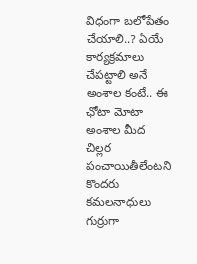విధంగా బలోపేతం చేయాలి..? ఏయే కార్యక్రమాలు చేపట్టాలి అనే అంశాల కంటే.. ఈ ఛోటా మోటా అంశాల మీద చిల్లర పంచాయితీలేంటని కొందరు కమలనాధులు గుర్రుగా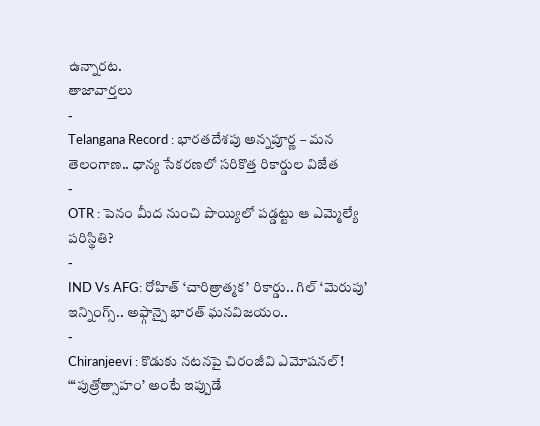ఉన్నారట.
తాజావార్తలు
-
Telangana Record : భారతదేశపు అన్నపూర్ణ – మన తెలంగాణ.. ధాన్య సేకరణలో సరికొత్త రికార్డుల విజేత
-
OTR : పెనం మీద నుంచి పొయ్యిలో పడ్డట్టు ఆ ఎమ్మెల్యే పరిస్థితి?
-
IND Vs AFG: రోహిత్ ‘చారిత్రాత్మక’ రికార్డు.. గిల్ ‘మెరుపు’ ఇన్నింగ్స్.. అఫ్గాన్పై భారత్ ఘనవిజయం..
-
Chiranjeevi : కొడుకు నటనపై చిరంజీవి ఎమోషనల్! “‘పుత్రోత్సాహం’ అంటే ఇప్పుడే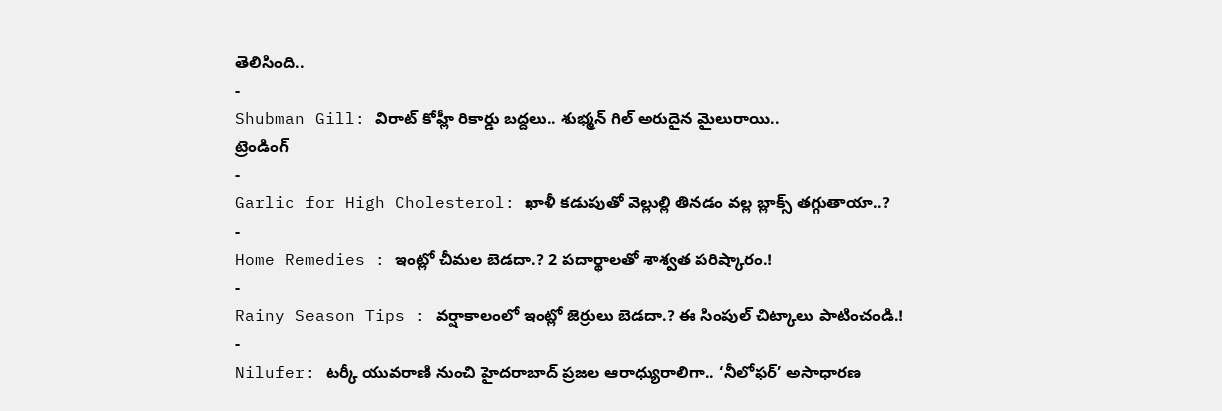తెలిసింది..
-
Shubman Gill: విరాట్ కోహ్లీ రికార్డు బద్దలు.. శుభ్మన్ గిల్ అరుదైన మైలురాయి..
ట్రెండింగ్
-
Garlic for High Cholesterol: ఖాళీ కడుపుతో వెల్లుల్లి తినడం వల్ల బ్లాక్స్ తగ్గుతాయా..?
-
Home Remedies : ఇంట్లో చీమల బెడదా.? 2 పదార్థాలతో శాశ్వత పరిష్కారం.!
-
Rainy Season Tips : వర్షాకాలంలో ఇంట్లో జెర్రులు బెడదా.? ఈ సింపుల్ చిట్కాలు పాటించండి.!
-
Nilufer: టర్కీ యువరాణి నుంచి హైదరాబాద్ ప్రజల ఆరాధ్యురాలిగా.. ‘నీలోఫర్’ అసాధారణ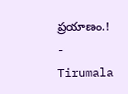ప్రయాణం.!
-
Tirumala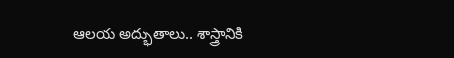ఆలయ అద్భుతాలు.. శాస్త్రానికి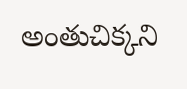అంతుచిక్కని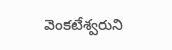వెంకటేశ్వరుని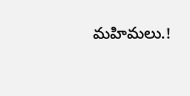మహిమలు.!